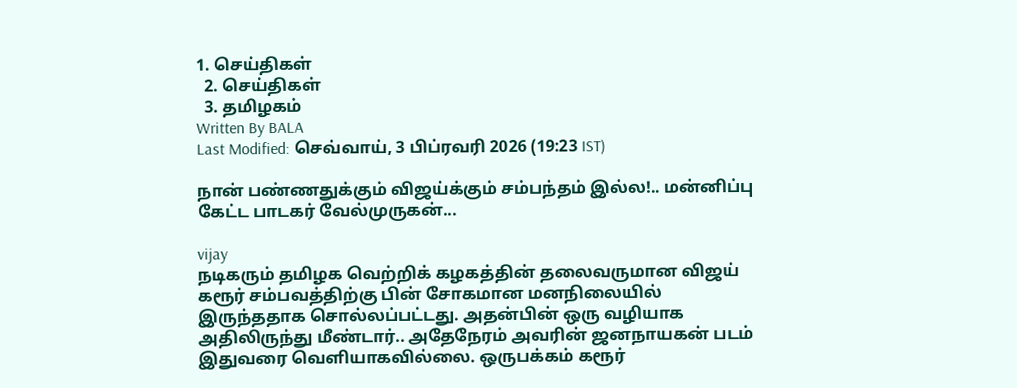1. செய்திகள்
  2. செய்திகள்
  3. த‌மிழக‌ம்
Written By BALA
Last Modified: செவ்வாய், 3 பிப்ரவரி 2026 (19:23 IST)

நான் பண்ணதுக்கும் விஜய்க்கும் சம்பந்தம் இல்ல!.. மன்னிப்பு கேட்ட பாடகர் வேல்முருகன்...

vijay
நடிகரும் தமிழக வெற்றிக் கழகத்தின் தலைவருமான விஜய் கரூர் சம்பவத்திற்கு பின் சோகமான மனநிலையில் இருந்ததாக சொல்லப்பட்டது. அதன்பின் ஒரு வழியாக அதிலிருந்து மீண்டார்.. அதேநேரம் அவரின் ஜனநாயகன் படம் இதுவரை வெளியாகவில்லை. ஒருபக்கம் கரூர்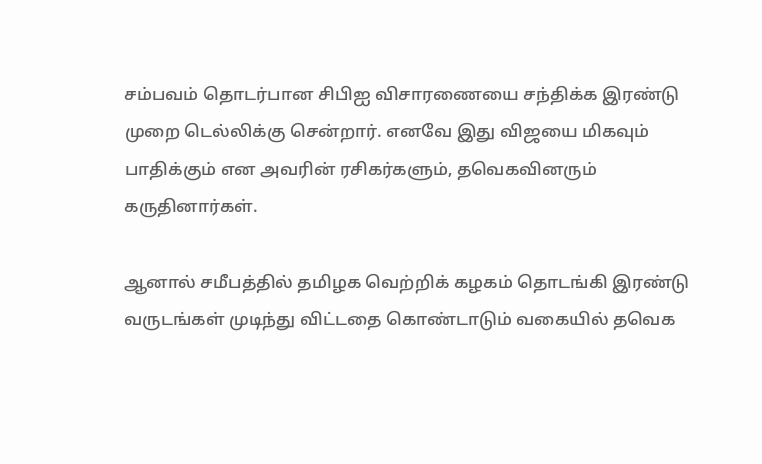சம்பவம் தொடர்பான சிபிஐ விசாரணையை சந்திக்க இரண்டு முறை டெல்லிக்கு சென்றார். எனவே இது விஜயை மிகவும் பாதிக்கும் என அவரின் ரசிகர்களும், தவெகவினரும் கருதினார்கள்.

ஆனால் சமீபத்தில் தமிழக வெற்றிக் கழகம் தொடங்கி இரண்டு வருடங்கள் முடிந்து விட்டதை கொண்டாடும் வகையில் தவெக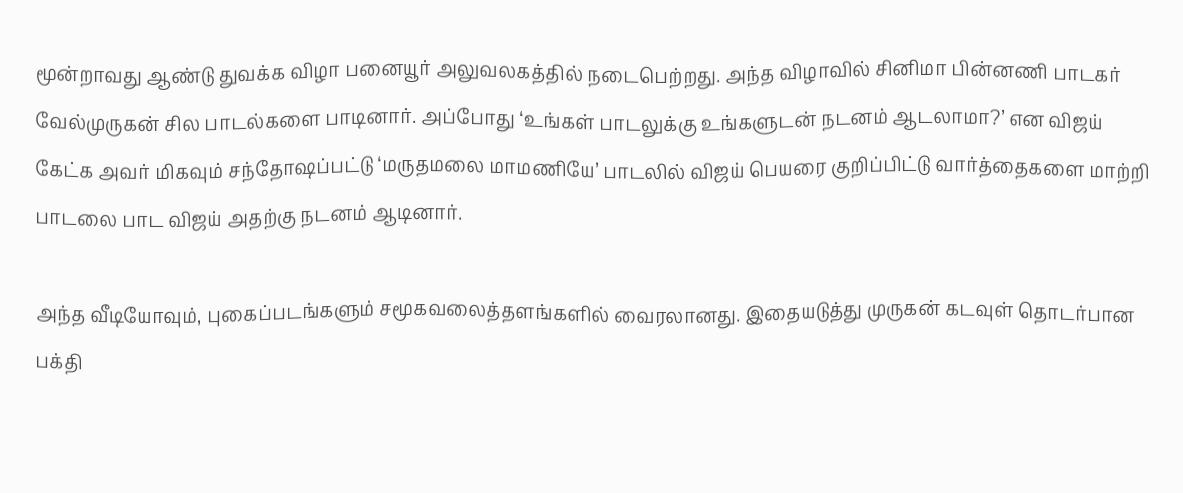மூன்றாவது ஆண்டு துவக்க விழா பனையூர் அலுவலகத்தில் நடைபெற்றது. அந்த விழாவில் சினிமா பின்னணி பாடகர் வேல்முருகன் சில பாடல்களை பாடினார். அப்போது ‘உங்கள் பாடலுக்கு உங்களுடன் நடனம் ஆடலாமா?’ என விஜய் கேட்க அவர் மிகவும் சந்தோஷப்பட்டு ‘மருதமலை மாமணியே’ பாடலில் விஜய் பெயரை குறிப்பிட்டு வார்த்தைகளை மாற்றி பாடலை பாட விஜய் அதற்கு நடனம் ஆடினார்.

அந்த வீடியோவும், புகைப்படங்களும் சமூகவலைத்தளங்களில் வைரலானது. இதையடுத்து முருகன் கடவுள் தொடர்பான பக்தி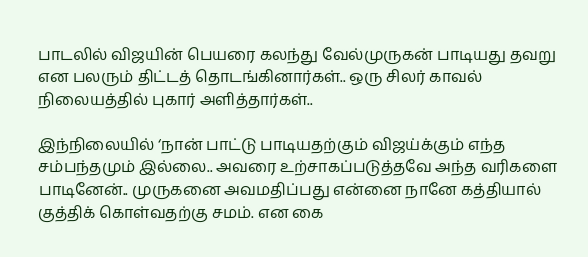பாடலில் விஜயின் பெயரை கலந்து வேல்முருகன் பாடியது தவறு என பலரும் திட்டத் தொடங்கினார்கள்.. ஒரு சிலர் காவல் நிலையத்தில் புகார் அளித்தார்கள்..

இந்நிலையில் ‘நான் பாட்டு பாடியதற்கும் விஜய்க்கும் எந்த சம்பந்தமும் இல்லை.. அவரை உற்சாகப்படுத்தவே அந்த வரிகளை பாடினேன்.. முருகனை அவமதிப்பது என்னை நானே கத்தியால் குத்திக் கொள்வதற்கு சமம். என கை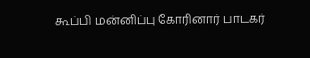கூப்பி மன்னிப்பு கோரினார் பாடகர்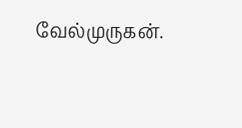வேல்முருகன்.